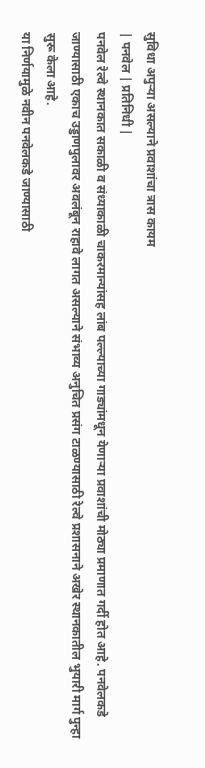सुविधा अपुऱ्या असल्याने प्रवाशांचा त्रास कायम
| पनवेल | प्रतिनिधी |
पनवेल रेल्वे स्थानकात सकाळी व संध्याकाळी चाकरमान्यांसह लांब पल्ल्याच्या गाड्यांमधून येणाऱ्या प्रवाशांची मोठ्या प्रमाणात गर्दी होत आहे. पनवेलकडे जाण्यासाठी एकाच उड्डाणपुलावर अवलंबून राहावे लागत असल्याने संभाव्य अनुचित प्रसंग टाळण्यासाठी रेल्वे प्रशासनाने अखेर स्थानकातील भुयारी मार्ग पुन्हा सुरू केला आहे.
या निर्णयामुळे नवीन पनवेलकडे जाण्यासाठी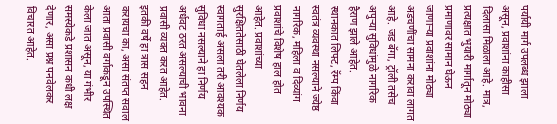पर्यायी मार्ग उपलब्ध झाला असून, प्रवाशांना काहीसा दिलासा मिळाला आहे. मात्र, प्रत्यक्षात भुयारी मार्गातून मोठ्या प्रमाणावर सामान घेऊन जाणाऱ्या प्रवाशांना मोठ्या अडचणींचा सामना करावा लागत आहे. जड बॅगा, ट्रॉली तसेच अपुऱ्या सुविधांमुळे नागरिक हैराण झाले आहेत.
स्थानकात लिफ्ट, रॅम्प किंवा स्वतंत्र व्यवस्था नसल्याने ज्येष्ठ नागरिक, महिला व दिव्यांग प्रवाशांचे विशेष हाल होत आहेत. प्रवाशांच्या सुरक्षिततेसाठी घेतलेला निर्णय स्वागतार्ह असला तरी आवश्यक सुविधा नसल्याने हा निर्णय अर्धवट ठरत असल्याची भावना प्रवासी व्यक्त करत आहेत. इतकी वर्षे हा त्रास सहन करायचा का, असा संतप्त सवाल आता प्रवासी वर्गाकडून उपस्थित केला जात असून, या गंभीर समस्येकडे प्रशासन कधी लक्ष देणार, असा प्रश्न पनवेलकर विचारत आहेत.